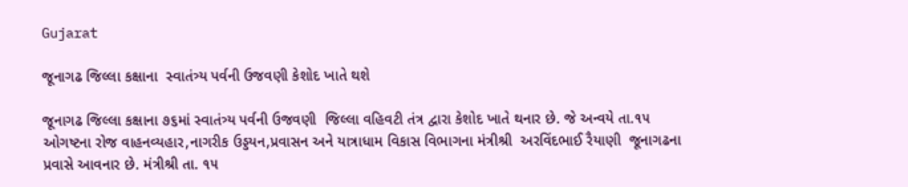Gujarat

જૂનાગઢ જિલ્લા કક્ષાના  સ્વાતંત્ર્ય પર્વની ઉજવણી કેશોદ ખાતે થશે

જૂનાગઢ જિલ્લા કક્ષાના ૭૬માં સ્વાતંત્ર્ય પર્વની ઉજવણી  જિલ્લા વહિવટી તંત્ર દ્વારા કેશોદ ખાતે થનાર છે. જે અન્વયે તા.૧૫ ઓગષ્ટના રોજ વાહનવ્યહાર,નાગરીક ઉડ્ડયન,પ્રવાસન અને યાત્રાધામ વિકાસ વિભાગના મંત્રીશ્રી  અરવિંદભાઈ રૈયાણી  જૂનાગઢના પ્રવાસે આવનાર છે. મંત્રીશ્રી તા. ૧૫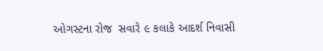ઓગસ્ટના રોજ  સવારે ૯ કલાકે આદર્શ નિવાસી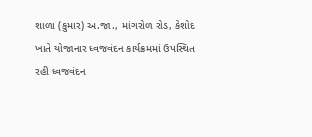શાળા (કુમાર) અ.જા., માંગરોળ રોડ, કેશોદ ખાતે યોજાનાર ધ્વજવંદન કાર્યક્રમમાં ઉપસ્થિત રહી ધ્વજવંદન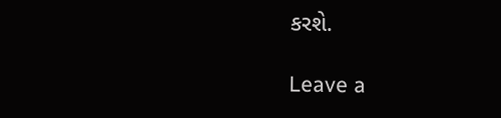કરશે.

Leave a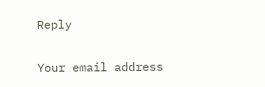Reply

Your email address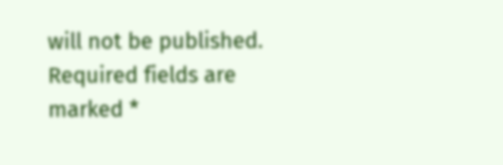will not be published. Required fields are marked *